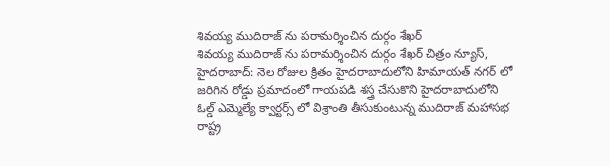శివయ్య ముదిరాజ్ ను పరామర్శించిన దుర్గం శేఖర్
శివయ్య ముదిరాజ్ ను పరామర్శించిన దుర్గం శేఖర్ చిత్రం న్యూస్, హైదరాబాద్: నెల రోజుల క్రితం హైదరాబాదులోని హిమాయత్ నగర్ లో జరిగిన రోడ్డు ప్రమాదంలో గాయపడి శస్త్ర చేసుకొని హైదరాబాదులోని ఓల్డ్ ఎమ్మెల్యే క్వార్టర్స్ లో విశ్రాంతి తీసుకుంటున్న ముదిరాజ్ మహాసభ రాష్ట్ర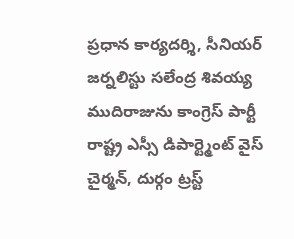ప్రధాన కార్యదర్శి, సీనియర్ జర్నలిస్టు సలేంద్ర శివయ్య ముదిరాజును కాంగ్రెస్ పార్టీ రాష్ట్ర ఎస్సీ డిపార్ట్మెంట్ వైస్ చైర్మన్, దుర్గం ట్రస్ట్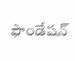ఫౌండేషన్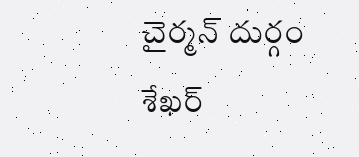చైర్మన్ దుర్గం శేఖర్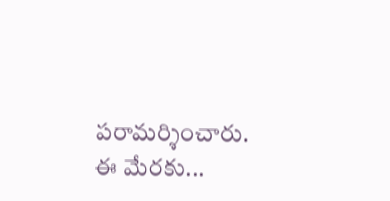పరామర్శించారు. ఈ మేరకు...